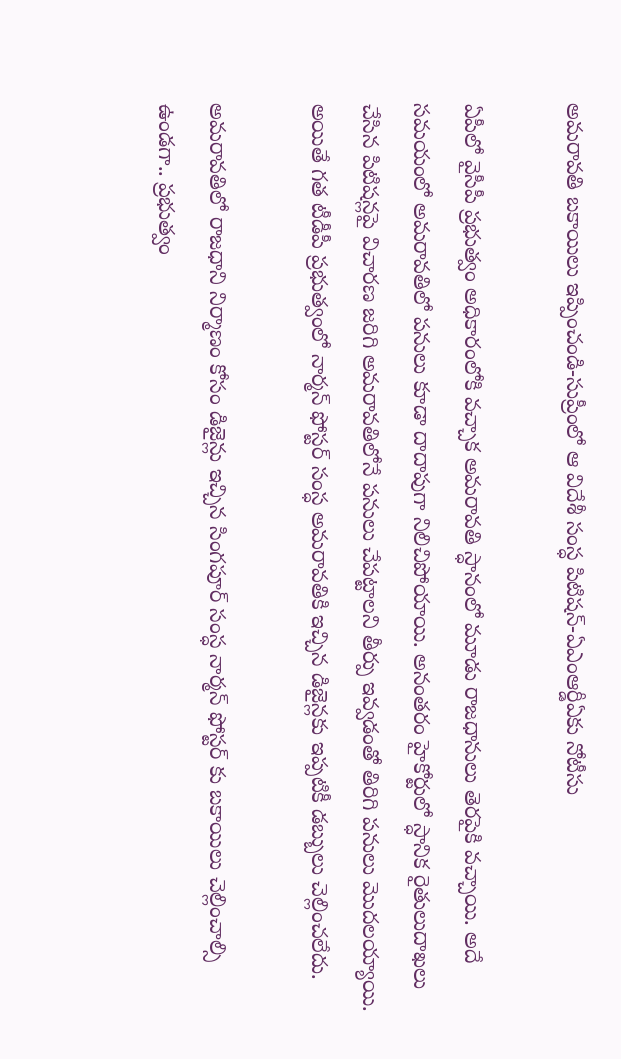అమరావతి బకాయిలు ఇప్పించండి-సుప్రీంలో ఆ విదేశీ సంస్ధ పిటిషన్-ఏఎంఆర్డీఏకు నోటీసు

ఏపీలో వైసీపీ ప్రభుత్వం అధికారంలోకి వచ్చాక అమరావతి స్ధానంలో మూడు రాజధానులు తెరపైకి వచ్చాయి. అదే సమయంలో అమరావతిలో పనులు కూడా దాదాపుగా నిలిచిపోయాయి. అనంతరం హైకోర్టులో స్ధానిక రైతులుదాఖలు చేసిన పిటిషన్లపై విచారణ జరిగి అమరావతిలోనే పనులు చేపట్టాలని తీర్పు ఇవ్వడంతో తిరిగి పనులు మొదలయ్యాయి. అయితే గత టీడీపీ ప్రభుత్వంలో నార్మన్ ఫోస్టర్ సంస్ధ అమరావతికి ఇచ్చిన డిజైన్లకు ఇప్పటికీ డబ్బులు చెల్లించలేదు.

అమరావతిలో రాజధాని నిర్మాణం కోసం డిజైన్లు ఇచ్చిన సింగపూర్ సంస్ధ నార్మన్ ఫోస్టర్ కు బకాయిలు చెల్లించాల్సి ఉండగా.. ప్రభుత్వం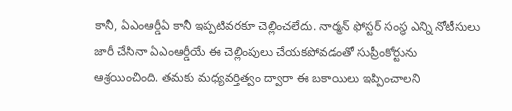కానీ, ఏఎంఆర్డీఏ కానీ ఇప్పటివరకూ చెల్లించలేదు. నార్మన్ ఫోస్టర్ సంస్ధ ఎన్ని నోటీసులు జారీ చేసినా ఏఎంఆర్డీయే ఈ చెల్లింపులు చేయకపోవడంతో సుప్రీంకోర్టును ఆశ్రయించింది. తమకు మధ్యవర్తిత్వం ద్వారా ఈ బకాయిలు ఇప్పించాలని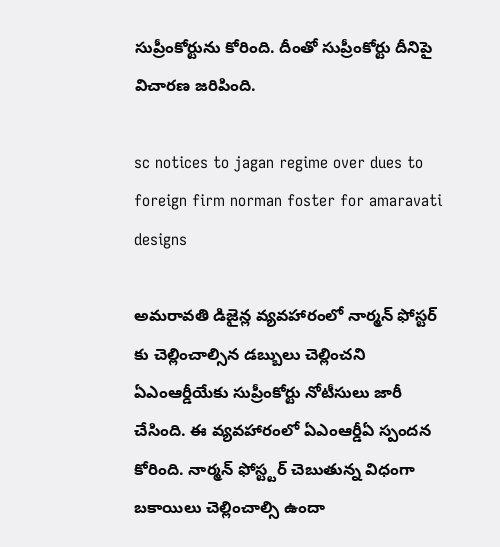సుప్రీంకోర్టును కోరింది. దీంతో సుప్రీంకోర్టు దీనిపై విచారణ జరిపింది.

sc notices to jagan regime over dues to foreign firm norman foster for amaravati designs

అమరావతి డిజైన్ల వ్యవహారంలో నార్మన్ ఫోస్టర్ కు చెల్లించాల్సిన డబ్బులు చెల్లించని ఏఎంఆర్డీయేకు సుప్రీంకోర్టు నోటీసులు జారీ చేసింది. ఈ వ్యవహారంలో ఏఎంఆర్డీఏ స్పందన కోరింది. నార్మన్ ఫోస్ట్టర్ చెబుతున్న విధంగా బకాయిలు చెల్లించాల్సి ఉందా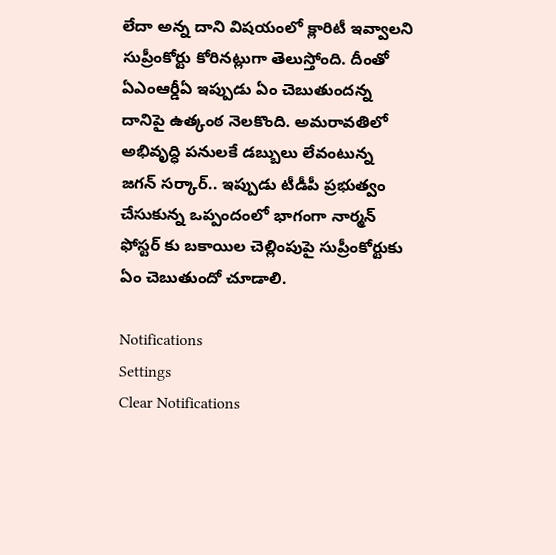లేదా అన్న దాని విషయంలో క్లారిటీ ఇవ్వాలని సుప్రీంకోర్టు కోరినట్లుగా తెలుస్తోంది. దీంతో ఏఎంఆర్డీఏ ఇప్పుడు ఏం చెబుతుందన్న దానిపై ఉత్కంఠ నెలకొంది. అమరావతిలో అభివృద్ధి పనులకే డబ్బులు లేవంటున్న జగన్ సర్కార్.. ఇప్పుడు టీడీపీ ప్రభుత్వం చేసుకున్న ఒప్పందంలో భాగంగా నార్మన్ ఫోస్టర్ కు బకాయిల చెల్లింపుపై సుప్రీంకోర్టుకు ఏం చెబుతుందో చూడాలి.

Notifications
Settings
Clear Notifications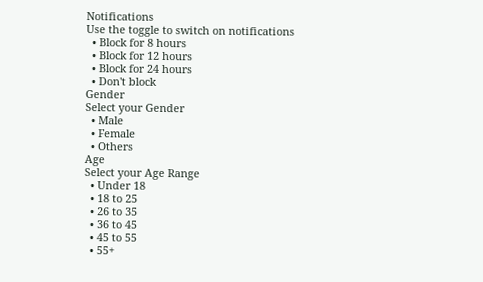Notifications
Use the toggle to switch on notifications
  • Block for 8 hours
  • Block for 12 hours
  • Block for 24 hours
  • Don't block
Gender
Select your Gender
  • Male
  • Female
  • Others
Age
Select your Age Range
  • Under 18
  • 18 to 25
  • 26 to 35
  • 36 to 45
  • 45 to 55
  • 55+